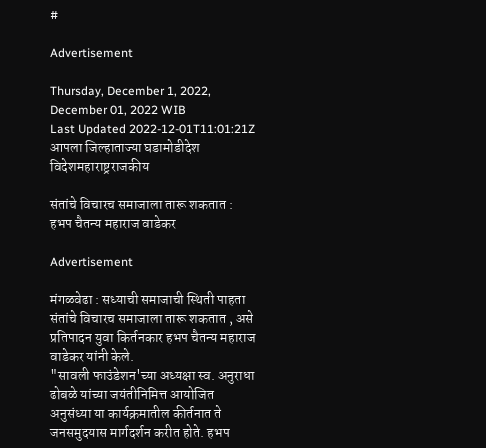#

Advertisement

Thursday, December 1, 2022, December 01, 2022 WIB
Last Updated 2022-12-01T11:01:21Z
आपला जिल्हाताज्या घडामोडीदेश विदेशमहाराष्ट्रराजकीय

संतांचे विचारच समाजाला तारू शकतात : हभप चैतन्य महाराज वाडेकर

Advertisement

मंगळवेढा : सध्याची समाजाची स्थिती पाहता संतांचे विचारच समाजाला तारू शकतात , असे प्रतिपादन युवा किर्तनकार हभप चैतन्य महाराज वाडेकर यांनी केले.
"सावली फाउंडेशन'च्या अध्यक्षा स्व. अनुराधा ढोबळे यांच्या जयंतीनिमित्त आयोजित अनुसंध्या या कार्यक्रमातील कीर्तनात ते जनसमुदयास मार्गदर्शन करीत होते. हभप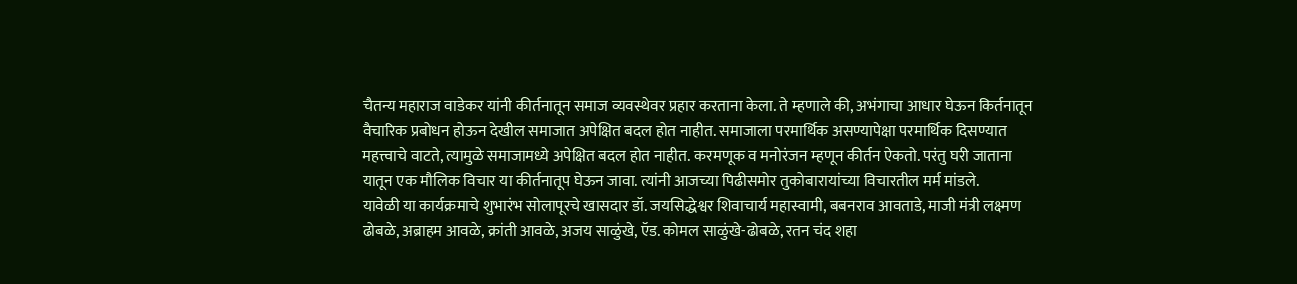चैतन्य महाराज वाडेकर यांनी कीर्तनातून समाज व्यवस्थेवर प्रहार करताना केला. ते म्हणाले की, अभंगाचा आधार घेऊन किर्तनातून वैचारिक प्रबोधन होऊन देखील समाजात अपेक्षित बदल होत नाहीत. समाजाला परमार्थिक असण्यापेक्षा परमार्थिक दिसण्यात महत्त्वाचे वाटते, त्यामुळे समाजामध्ये अपेक्षित बदल होत नाहीत. करमणूक व मनोरंजन म्हणून कीर्तन ऐकतो. परंतु घरी जाताना यातून एक मौलिक विचार या कीर्तनातूप घेऊन जावा. त्यांनी आजच्या पिढीसमोर तुकोबारायांच्या विचारतील मर्म मांडले.
यावेळी या कार्यक्रमाचे शुभारंभ सोलापूरचे खासदार डॉ. जयसिद्धेश्वर शिवाचार्य महास्वामी, बबनराव आवताडे, माजी मंत्री लक्ष्मण ढोबळे, अब्राहम आवळे, क्रांती आवळे, अजय साळुंखे, ऍड. कोमल साळुंखे-ढोबळे, रतन चंद शहा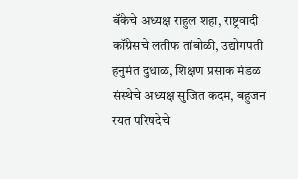बॅंकेचे अध्यक्ष राहुल शहा, राष्ट्रवादी कॉंग्रेसचे लतीफ तांबोळी, उद्योगपती हनुमंत दुधाळ, शिक्षण प्रसाक मंडळ संस्थेचे अध्यक्ष सुजित कदम, बहुजन रयत परिषदेचे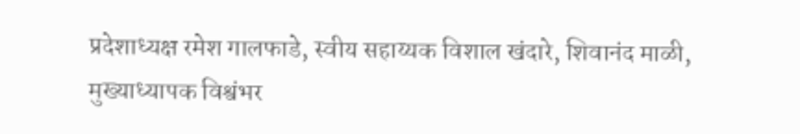प्रदेशाध्यक्ष रमेश गालफाडे, स्वीय सहाय्यक विशाल खंदारे, शिवानंद माळी, मुख्याध्यापक विश्वंभर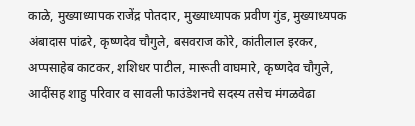काळे, मुख्याध्यापक राजेंद्र पोतदार, मुख्याध्यापक प्रवीण गुंड, मुख्याध्यपक अंबादास पांढरे, कृष्णदेव चौगुले, बसवराज कोरे, कांतीलाल इरकर, अप्पसाहेब काटकर, शशिधर पाटील, मारूती वाघमारे, कृष्णदेव चौगुले, आदींसह शाहु परिवार व सावली फाउंडेशनचे सदस्य तसेच मंगळवेढा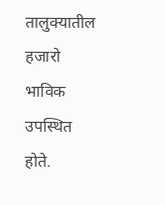तालुक्‍यातील हजारो भाविक उपस्थित होते.